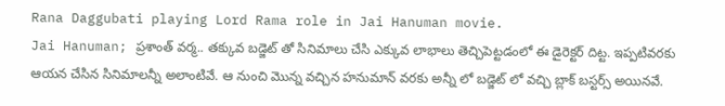Rana Daggubati playing Lord Rama role in Jai Hanuman movie.
Jai Hanuman; ప్రశాంత్ వర్మ.. తక్కువ బడ్జెట్ తో సినిమాలు చేసి ఎక్కువ లాభాలు తెచ్చిపెట్టడంలో ఈ డైరెక్టర్ దిట్ట. ఇప్పటివరకు ఆయన చేసిన సినిమాలన్నీ అలాంటివే. ఆ నుంచి మొన్న వచ్చిన హనుమాన్ వరకు అన్నీ లో బడ్జెట్ లో వచ్చి బ్లాక్ బస్టర్స్ అయినవే.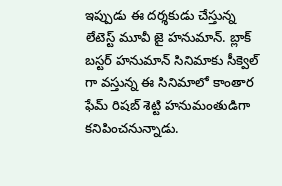ఇప్పుడు ఈ దర్శకుడు చేస్తున్న లేటెస్ట్ మూవీ జై హనుమాన్. బ్లాక్ బస్టర్ హనుమాన్ సినిమాకు సీక్వెల్ గా వస్తున్న ఈ సినిమాలో కాంతార ఫేమ్ రిషబ్ శెట్టి హనుమంతుడిగా కనిపించనున్నాడు.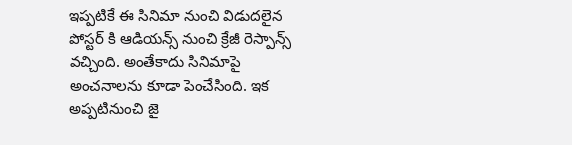ఇప్పటికే ఈ సినిమా నుంచి విడుదలైన పోస్టర్ కి ఆడియన్స్ నుంచి క్రేజీ రెస్పాన్స్ వచ్చింది. అంతేకాదు సినిమాపై అంచనాలను కూడా పెంచేసింది. ఇక అప్పటినుంచి జై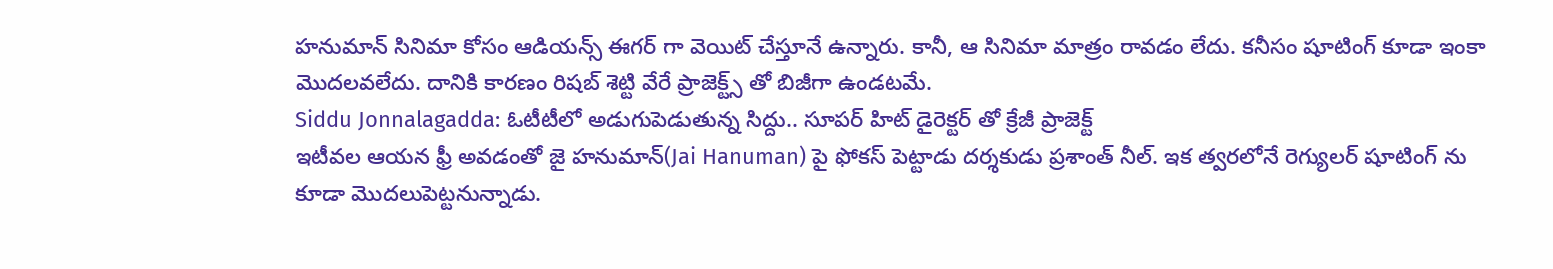హనుమాన్ సినిమా కోసం ఆడియన్స్ ఈగర్ గా వెయిట్ చేస్తూనే ఉన్నారు. కానీ, ఆ సినిమా మాత్రం రావడం లేదు. కనీసం షూటింగ్ కూడా ఇంకా మొదలవలేదు. దానికి కారణం రిషబ్ శెట్టి వేరే ప్రాజెక్ట్స్ తో బిజీగా ఉండటమే.
Siddu Jonnalagadda: ఓటీటీలో అడుగుపెడుతున్న సిద్దు.. సూపర్ హిట్ డైరెక్టర్ తో క్రేజీ ప్రాజెక్ట్
ఇటీవల ఆయన ఫ్రీ అవడంతో జై హనుమాన్(Jai Hanuman) పై ఫోకస్ పెట్టాడు దర్శకుడు ప్రశాంత్ నీల్. ఇక త్వరలోనే రెగ్యులర్ షూటింగ్ ను కూడా మొదలుపెట్టనున్నాడు.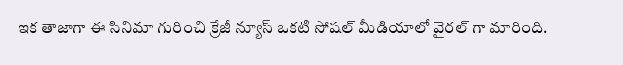ఇక తాజాగా ఈ సినిమా గురించి క్రేజీ న్యూస్ ఒకటి సోషల్ మీడియాలో వైరల్ గా మారింది.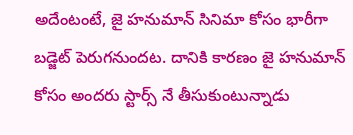అదేంటంటే, జై హనుమాన్ సినిమా కోసం భారీగా బడ్జెట్ పెరుగనుందట. దానికి కారణం జై హనుమాన్ కోసం అందరు స్టార్స్ నే తీసుకుంటున్నాడు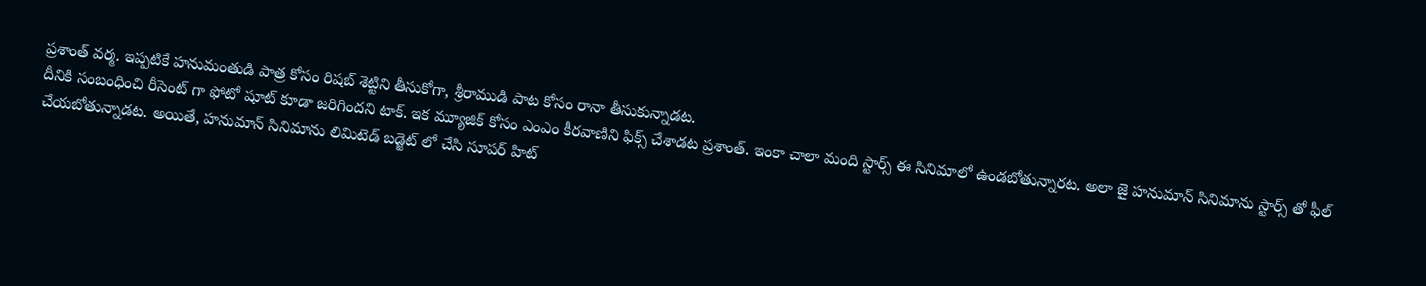ప్రశాంత్ వర్మ. ఇప్పటికే హనుమంతుడి పాత్ర కోసం రిషబ్ శెట్టిని తీసుకోగా, శ్రీరాముడి పాట కోసం రానా తీసుకున్నాడట.
దీనికి సంబంధించి రీసెంట్ గా ఫోటో షూట్ కూడా జరిగిందని టాక్. ఇక మ్యూజిక్ కోసం ఎంఎం కీరవాణిని ఫిక్స్ చేశాడట ప్రశాంత్. ఇంకా చాలా మంది స్టార్స్ ఈ సినిమాలో ఉండబోతున్నారట. అలా జై హనుమాన్ సినిమాను స్టార్స్ తో ఫీల్ చేయబోతున్నాడట. అయితే, హనుమాన్ సినిమాను లిమిటెడ్ బడ్జెట్ లో చేసి సూపర్ హిట్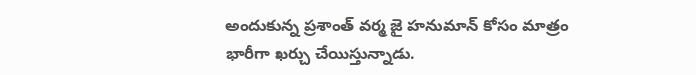అందుకున్న ప్రశాంత్ వర్మ జై హనుమాన్ కోసం మాత్రం భారీగా ఖర్చు చేయిస్తున్నాడు.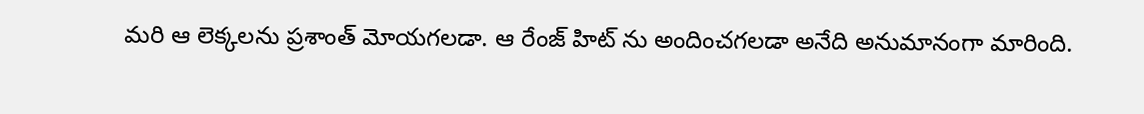మరి ఆ లెక్కలను ప్రశాంత్ మోయగలడా. ఆ రేంజ్ హిట్ ను అందించగలడా అనేది అనుమానంగా మారింది.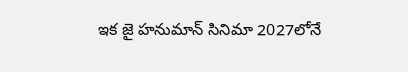ఇక జై హనుమాన్ సినిమా 2027లోనే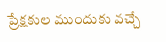ప్రేక్షకుల ముందుకు వచ్చే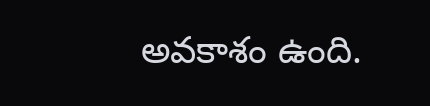అవకాశం ఉంది.